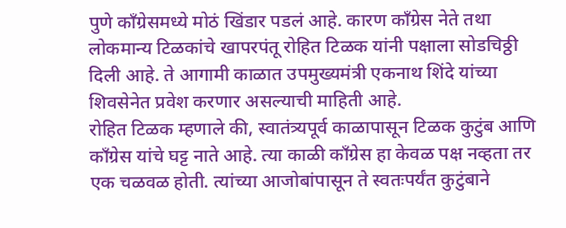पुणे काँग्रेसमध्ये मोठं खिंडार पडलं आहे. कारण काँग्रेस नेते तथा लोकमान्य टिळकांचे खापरपंतू रोहित टिळक यांनी पक्षाला सोडचिठ्ठी दिली आहे. ते आगामी काळात उपमुख्यमंत्री एकनाथ शिंदे यांच्या शिवसेनेत प्रवेश करणार असल्याची माहिती आहे.
रोहित टिळक म्हणाले की, स्वातंत्र्यपूर्व काळापासून टिळक कुटुंब आणि काँग्रेस यांचे घट्ट नाते आहे. त्या काळी काँग्रेस हा केवळ पक्ष नव्हता तर एक चळवळ होती. त्यांच्या आजोबांपासून ते स्वतःपर्यंत कुटुंबाने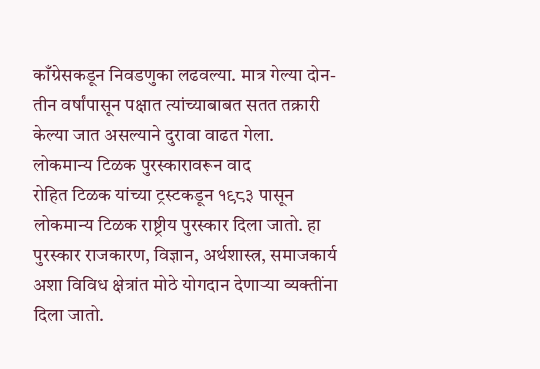काँग्रेसकडून निवडणुका लढवल्या. मात्र गेल्या दोन-तीन वर्षांपासून पक्षात त्यांच्याबाबत सतत तक्रारी केल्या जात असल्याने दुरावा वाढत गेला.
लोकमान्य टिळक पुरस्कारावरून वाद
रोहित टिळक यांच्या ट्रस्टकडून १९८३ पासून लोकमान्य टिळक राष्ट्रीय पुरस्कार दिला जातो. हा पुरस्कार राजकारण, विज्ञान, अर्थशास्त्र, समाजकार्य अशा विविध क्षेत्रांत मोठे योगदान देणाऱ्या व्यक्तींना दिला जातो.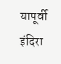यापूर्वी इंदिरा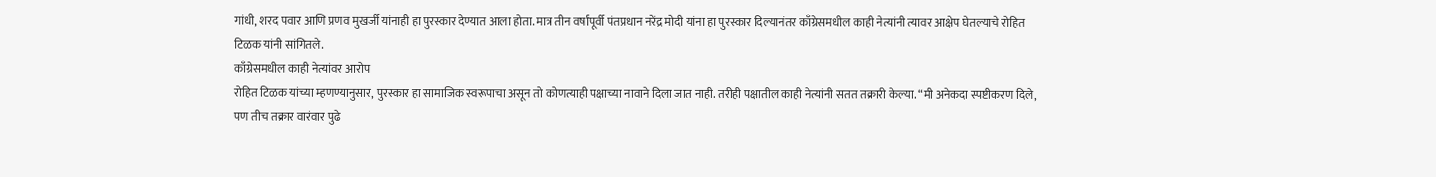गांधी, शरद पवार आणि प्रणव मुखर्जी यांनाही हा पुरस्कार देण्यात आला होता. मात्र तीन वर्षांपूर्वी पंतप्रधान नरेंद्र मोदी यांना हा पुरस्कार दिल्यानंतर काँग्रेसमधील काही नेत्यांनी त्यावर आक्षेप घेतल्याचे रोहित टिळक यांनी सांगितले.
काँग्रेसमधील काही नेत्यांवर आरोप
रोहित टिळक यांच्या म्हणण्यानुसार, पुरस्कार हा सामाजिक स्वरूपाचा असून तो कोणत्याही पक्षाच्या नावाने दिला जात नाही. तरीही पक्षातील काही नेत्यांनी सतत तक्रारी केल्या. “मी अनेकदा स्पष्टीकरण दिले, पण तीच तक्रार वारंवार पुढे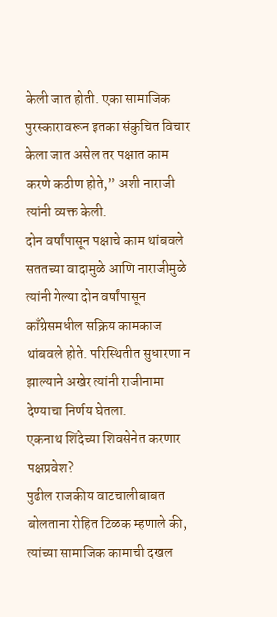केली जात होती. एका सामाजिक पुरस्कारावरून इतका संकुचित विचार केला जात असेल तर पक्षात काम करणे कठीण होते,” अशी नाराजी त्यांनी व्यक्त केली.
दोन वर्षांपासून पक्षाचे काम थांबवले
सततच्या वादामुळे आणि नाराजीमुळे त्यांनी गेल्या दोन वर्षांपासून काँग्रेसमधील सक्रिय कामकाज थांबवले होते. परिस्थितीत सुधारणा न झाल्याने अखेर त्यांनी राजीनामा देण्याचा निर्णय घेतला.
एकनाथ शिंदेच्या शिवसेनेत करणार पक्षप्रवेश?
पुढील राजकीय वाटचालीबाबत बोलताना रोहित टिळक म्हणाले की, त्यांच्या सामाजिक कामाची दखल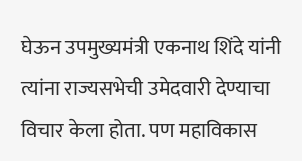घेऊन उपमुख्यमंत्री एकनाथ शिंदे यांनी त्यांना राज्यसभेची उमेदवारी देण्याचा विचार केला होता. पण महाविकास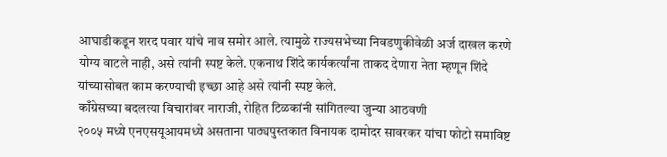आघाडीकडून शरद पवार यांचे नाव समोर आले. त्यामुळे राज्यसभेच्या निवडणुकीवेळी अर्ज दाखल करणे योग्य वाटले नाही, असे त्यांनी स्पष्ट केले. एकनाथ शिंदे कार्यकर्त्यांना ताकद देणारा नेता म्हणून शिंदे यांच्यासोबत काम करण्याची इच्छा आहे असे त्यांनी स्पष्ट केले.
काँग्रेसच्या बदलत्या विचारांवर नाराजी, रोहित टिळकांनी सांगितल्या जुन्या आठवणी
२००५ मध्ये एनएसयूआयमध्ये असताना पाठ्यपुस्तकात विनायक दामोदर सावरकर यांचा फोटो समाविष्ट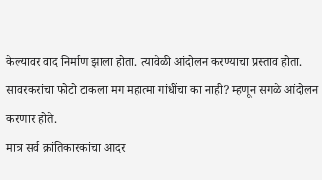केल्यावर वाद निर्माण झाला होता. त्यावेळी आंदोलन करण्याचा प्रस्ताव होता. सावरकरांचा फोटो टाकला मग महात्मा गांधींचा का नाही? म्हणून सगळे आंदोलन करणार होते.
मात्र सर्व क्रांतिकारकांचा आदर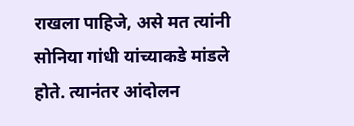राखला पाहिजे, असे मत त्यांनी सोनिया गांधी यांच्याकडे मांडले होते. त्यानंतर आंदोलन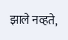झाले नव्हते,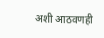अशी आठवणही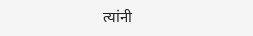त्यांनी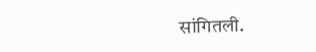सांगितली.